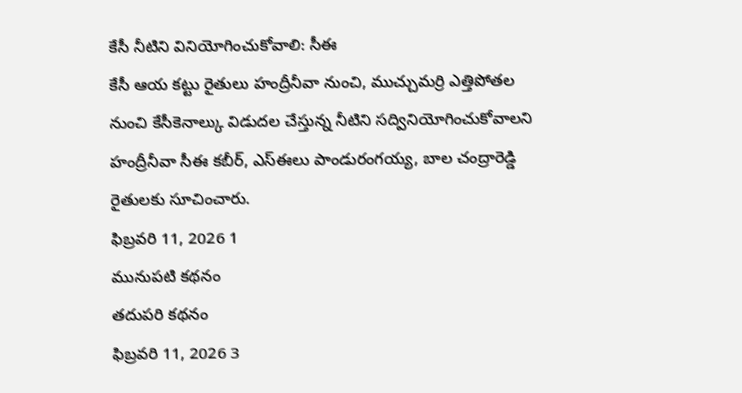కేసీ నీటిని వినియోగించుకోవాలి: సీఈ
కేసీ ఆయ కట్టు రైతులు హంద్రీనీవా నుంచి, ముచ్చుమర్రి ఎత్తిపోతల నుంచి కేసీకెనాల్కు విడుదల చేస్తున్న నీటిని సద్వినియోగించుకోవాలని హంద్రీనీవా సీఈ కబీర్, ఎస్ఈలు పాండురంగయ్య, బాల చంద్రారెడ్డి రైతులకు సూచించారు.
ఫిబ్రవరి 11, 2026 1
మునుపటి కథనం
తదుపరి కథనం
ఫిబ్రవరి 11, 2026 3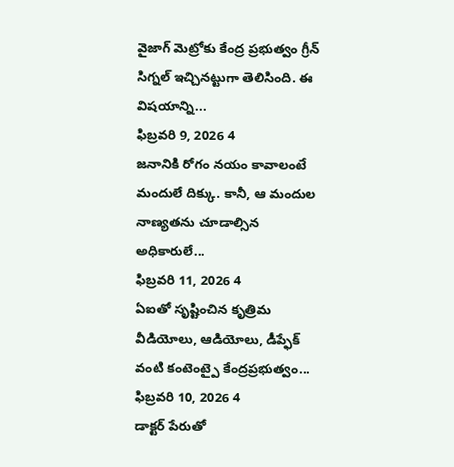వైజాగ్ మెట్రోకు కేంద్ర ప్రభుత్వం గ్రీన్ సిగ్నల్ ఇచ్చినట్టుగా తెలిసింది. ఈ విషయాన్ని...
ఫిబ్రవరి 9, 2026 4
జనానికి రోగం నయం కావాలంటే మందులే దిక్కు. కానీ, ఆ మందుల నాణ్యతను చూడాల్సిన అధికారులే...
ఫిబ్రవరి 11, 2026 4
ఏఐతో సృష్టించిన కృత్రిమ వీడియోలు, ఆడియోలు, డీప్ఫేక్ వంటి కంటెంట్పై కేంద్రప్రభుత్వం...
ఫిబ్రవరి 10, 2026 4
డాక్టర్ పేరుతో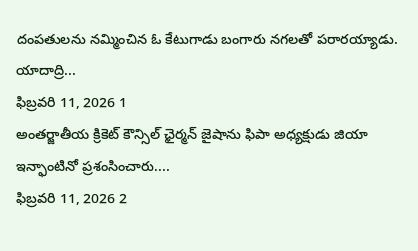దంపతులను నమ్మించిన ఓ కేటుగాడు బంగారు నగలతో పరారయ్యాడు. యాదాద్రి...
ఫిబ్రవరి 11, 2026 1
అంతర్జాతీయ క్రికెట్ కౌన్సిల్ ఛైర్మన్ జైషాను ఫిపా అధ్యక్షుడు జియా ఇన్ఫాంటినో ప్రశంసించారు....
ఫిబ్రవరి 11, 2026 2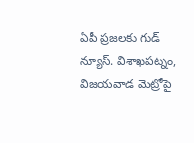ఏపీ ప్రజలకు గుడ్ న్యూస్. విశాఖపట్నం, విజయవాడ మెట్రోపై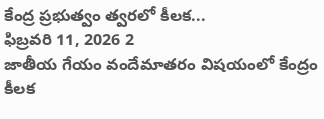కేంద్ర ప్రభుత్వం త్వరలో కీలక...
ఫిబ్రవరి 11, 2026 2
జాతీయ గేయం వందేమాతరం విషయంలో కేంద్రం కీలక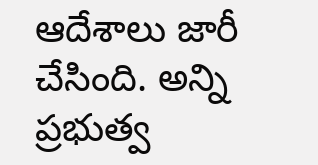ఆదేశాలు జారీ చేసింది. అన్ని ప్రభుత్వ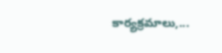కార్యక్రమాలు,...